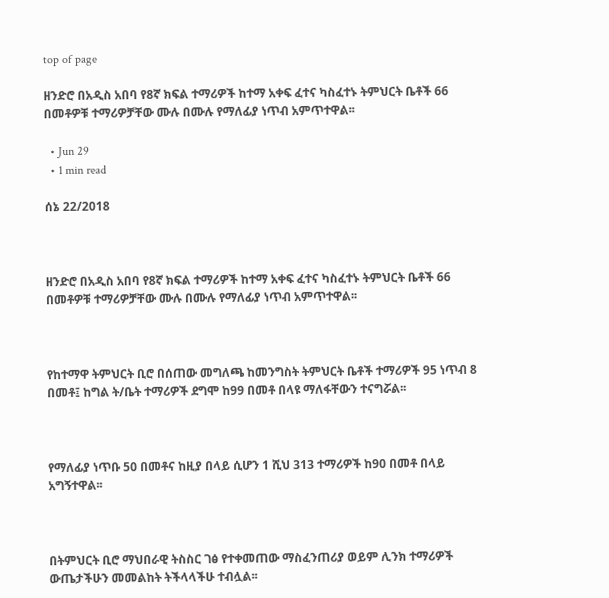top of page

ዘንድሮ በአዲስ አበባ የ8ኛ ክፍል ተማሪዎች ከተማ አቀፍ ፈተና ካስፈተኑ ትምህርት ቤቶች 66 በመቶዎቹ ተማሪዎቻቸው ሙሉ በሙሉ የማለፊያ ነጥብ አምጥተዋል፡፡

  • Jun 29
  • 1 min read

ሰኔ 22/2018



ዘንድሮ በአዲስ አበባ የ8ኛ ክፍል ተማሪዎች ከተማ አቀፍ ፈተና ካስፈተኑ ትምህርት ቤቶች 66 በመቶዎቹ ተማሪዎቻቸው ሙሉ በሙሉ የማለፊያ ነጥብ አምጥተዋል፡፡



የከተማዋ ትምህርት ቢሮ በሰጠው መግለጫ ከመንግስት ትምህርት ቤቶች ተማሪዎች 95 ነጥብ 8 በመቶ፤ ከግል ት/ቤት ተማሪዎች ደግሞ ከ99 በመቶ በላዩ ማለፋቸውን ተናግሯል፡፡



የማለፊያ ነጥቡ 50 በመቶና ከዚያ በላይ ሲሆን 1 ሺህ 313 ተማሪዎች ከ90 በመቶ በላይ አግኝተዋል፡፡



በትምህርት ቢሮ ማህበራዊ ትስስር ገፅ የተቀመጠው ማስፈንጠሪያ ወይም ሊንክ ተማሪዎች ውጤታችሁን መመልከት ትችላላችሁ ተብሏል፡፡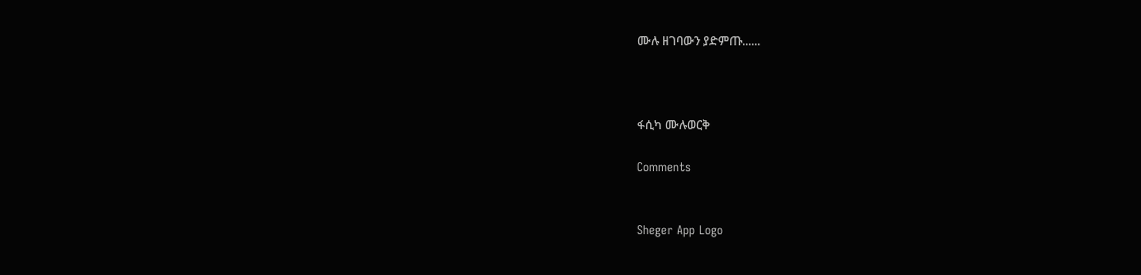ሙሉ ዘገባውን ያድምጡ......



ፋሲካ ሙሉወርቅ

Comments


Sheger App Logo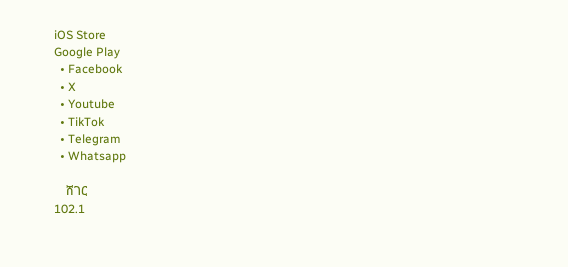iOS Store
Google Play
  • Facebook
  • X
  • Youtube
  • TikTok
  • Telegram
  • Whatsapp

    ሸገር
102.1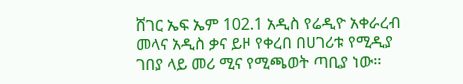ሸገር ኤፍ ኤም 102.1 አዲስ የሬዲዮ አቀራረብ መላና አዲስ ቃና ይዞ የቀረበ በሀገሪቱ የሚዲያ ገበያ ላይ መሪ ሚና የሚጫወት ጣቢያ ነው፡፡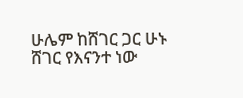ሁሌም ከሸገር ጋር ሁኑ
ሸገር የእናንተ ነው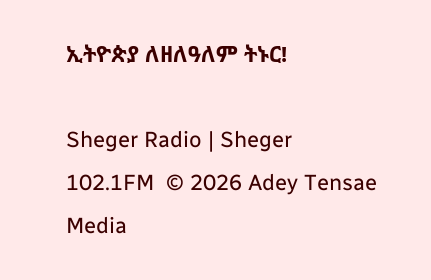ኢትዮጵያ ለዘለዓለም ትኑር!

Sheger Radio | Sheger 102.1FM  © 2026 Adey Tensae Media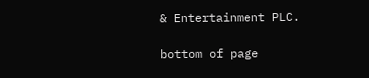& Entertainment PLC.

bottom of page